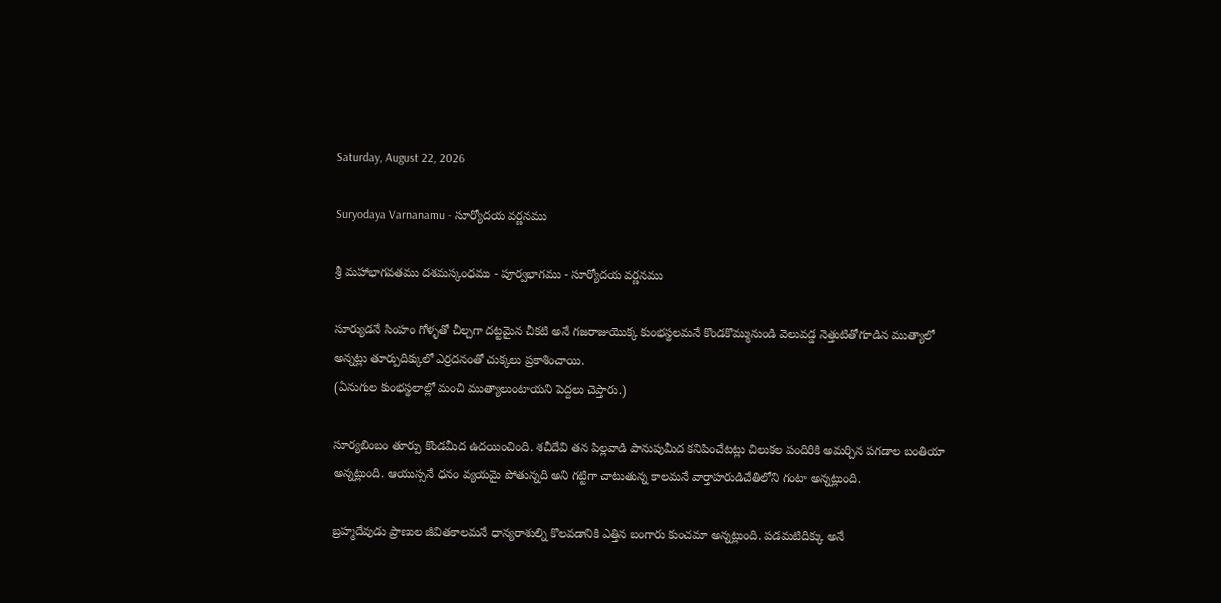Saturday, August 22, 2026

Suryodaya Varnanamu - సూర్యోదయ వర్ణనము

శ్రీ మహాభాగవతము దశమస్కంధము - పూర్వభాగము - సూర్యోదయ వర్ణనము

సూర్యుడనే సింహం గోళ్ళతో చీల్చగా దట్టమైన చీకటి అనే గజరాజుయొక్క కుంభస్థలమనే కొండకొమ్మునుండి వెలువడ్డ నెత్తుటితోగూడిన ముత్యాలో అన్నట్లు తూర్పుదిక్కులో ఎర్రదనంతో చుక్కలు ప్రకాశించాయి.
(ఏనుగుల కుంభస్థలాల్లో మంచి ముత్యాలుంటాయని పెద్దలు చెప్తారు.)

సూర్యబింబం తూర్పు కొండమీద ఉదయించింది. శచీదేవి తన పిల్లవాడి పానుపుమీద కనిపించేటట్లు చిలుకల పందిరికి అమర్చిన పగడాల బంతియా అన్నట్లుంది. ఆయుస్సనే ధనం వ్యయమై పోతున్నది అని గట్టిగా చాటుతున్న కాలమనే వార్తాహరుడిచేతిలోని గంటా అన్నట్లుంది.

బ్రహ్మదేవుడు ప్రాణుల జీవితకాలమనే ధాన్యరాశుల్ని కొలవడానికి ఎత్తిన బంగారు కుంచమా అన్నట్లుంది. పడమటిదిక్కు అనే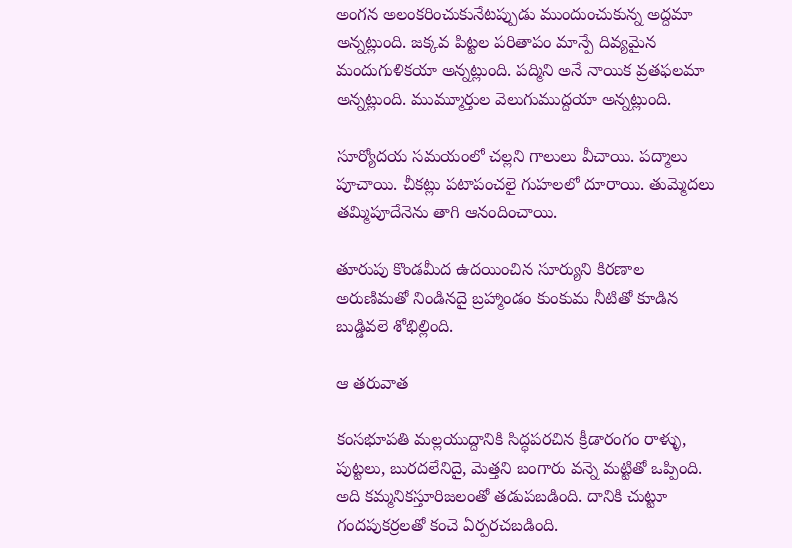అంగన అలంకరించుకునేటప్పుడు ముందుంచుకున్న అద్దమా అన్నట్లుంది. జక్కవ పిట్టల పరితాపం మాన్పే దివ్యమైన మందుగుళికయా అన్నట్లుంది. పద్మిని అనే నాయిక వ్రతఫలమా అన్నట్లుంది. ముమ్మూర్తుల వెలుగుముద్దయా అన్నట్లుంది.

సూర్యోదయ సమయంలో చల్లని గాలులు వీచాయి. పద్మాలు పూచాయి. చీకట్లు పటాపంచలై గుహలలో దూరాయి. తుమ్మెదలు తమ్మిపూదేనెను తాగి ఆనందించాయి.

తూరుపు కొండమీద ఉదయించిన సూర్యుని కిరణాల అరుణిమతో నిండినదై బ్రహ్మాండం కుంకుమ నీటితో కూడిన బుడ్డివలె శోభిల్లింది.

ఆ తరువాత

కంసభూపతి మల్లయుద్దానికి సిద్ధపరచిన క్రీడారంగం రాళ్ళు, పుట్టలు, బురదలేనిదై, మెత్తని బంగారు వన్నె మట్టితో ఒప్పింది. అది కమ్మనికస్తూరిజలంతో తడుపబడింది. దానికి చుట్టూ గందపుకర్రలతో కంచె ఏర్పరచబడింది.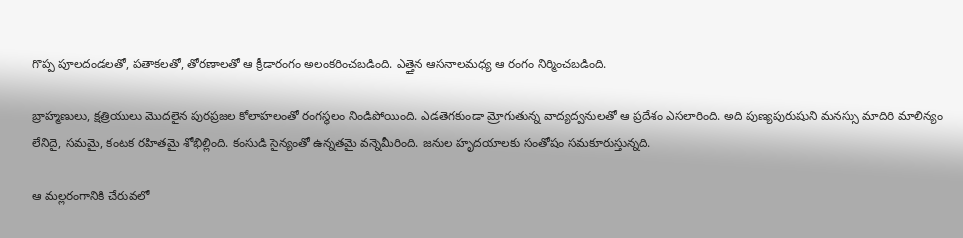గొప్ప పూలదండలతో, పతాకలతో, తోరణాలతో ఆ క్రీడారంగం అలంకరించబడింది. ఎత్తైన ఆసనాలమధ్య ఆ రంగం నిర్మించబడింది.

బ్రాహ్మణులు, క్షత్రియులు మొదలైన పురప్రజల కోలాహలంతో రంగస్థలం నిండిపోయింది. ఎడతెగకుండా మ్రోగుతున్న వాద్యద్వనులతో ఆ ప్రదేశం ఎసలారింది. అది పుణ్యపురుషుని మనస్సు మాదిరి మాలిన్యం లేనిదై, సమమై, కంటక రహితమై శోభిల్లింది. కంసుడి సైన్యంతో ఉన్నతమై వన్నెమీరింది. జనుల హృదయాలకు సంతోషం సమకూరుస్తున్నది.

ఆ మల్లరంగానికి చేరువలో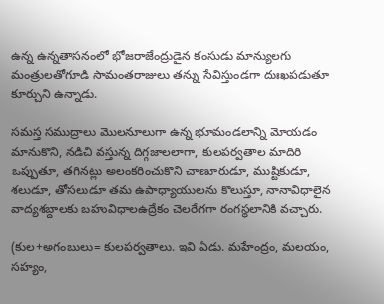ఉన్న ఉన్నతాసనంలో భోజరాజేంద్రుడైన కంసుడు మాన్యులగు మంత్రులతోగూడి సామంతరాజులు తన్ను సేవిస్తుండగా దుఃఖపడుతూ కూర్చుని ఉన్నాడు.

సమస్త సముద్రాలు మొలనూలుగా ఉన్న భూమండలాన్ని మోయడం మానుకొని, నడిచి వస్తున్న దిగ్గజాలలాగా, కులపర్వతాల మాదిరి ఒప్పుతూ, తగినట్లు అలంకరించుకొని చాణూరుడూ, ముష్టికుడూ, శలుడూ, తోసలుడూ తమ ఉపాధ్యాయులను కొలుస్తూ, నానావిధాలైన వాద్యశబ్దాలకు బహువిధాలఉద్రేకం చెలరేగగా రంగస్థలానికి వచ్చారు.

(కుల+అగంబులు= కులపర్వతాలు. ఇవి ఏడు. మహేంద్రం, మలయం, సహ్యం,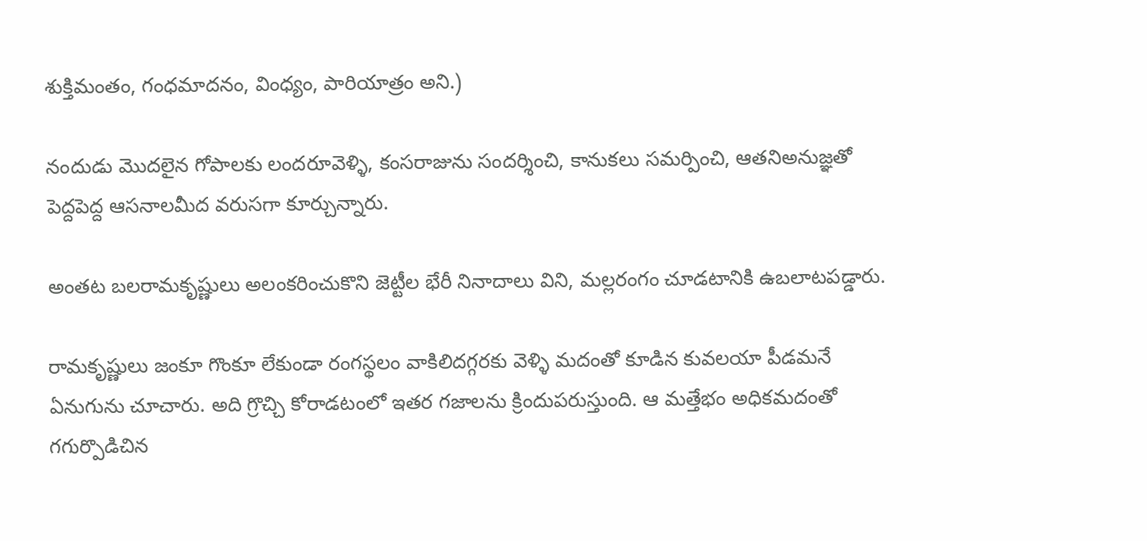శుక్తిమంతం, గంధమాదనం, వింధ్యం, పారియాత్రం అని.)

నందుడు మొదలైన గోపాలకు లందరూవెళ్ళి, కంసరాజును సందర్శించి, కానుకలు సమర్పించి, ఆతనిఅనుజ్ఞతో పెద్దపెద్ద ఆసనాలమీద వరుసగా కూర్చున్నారు.

అంతట బలరామకృష్ణులు అలంకరించుకొని జెట్టీల భేరీ నినాదాలు విని, మల్లరంగం చూడటానికి ఉబలాటపడ్డారు.

రామకృష్ణులు జంకూ గొంకూ లేకుండా రంగస్థలం వాకిలిదగ్గరకు వెళ్ళి మదంతో కూడిన కువలయా పీడమనే ఏనుగును చూచారు. అది గ్రొచ్చి కోరాడటంలో ఇతర గజాలను క్రిందుపరుస్తుంది. ఆ మత్తేభం అధికమదంతో గగుర్పొడిచిన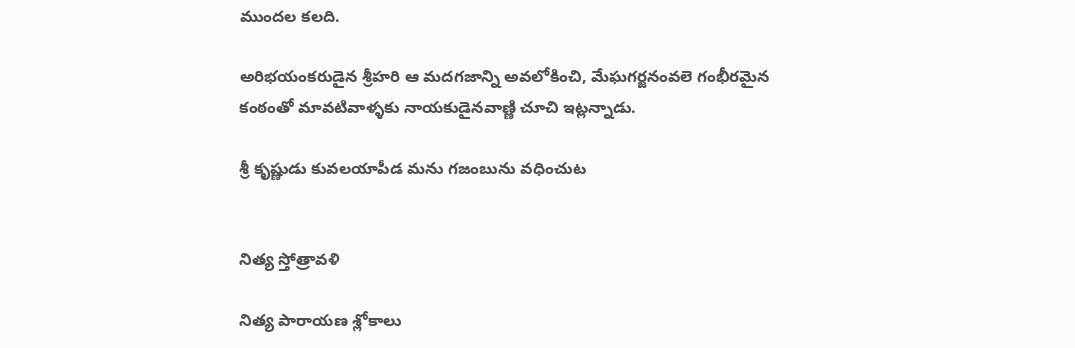ముందల కలది.

అరిభయంకరుడైన శ్రీహరి ఆ మదగజాన్ని అవలోకించి, మేఘగర్జనంవలె గంభీరమైన కంఠంతో మావటివాళ్ళకు నాయకుడైనవాణ్ణి చూచి ఇట్లన్నాడు.

శ్రీ కృష్ణుడు కువలయాపీడ మను గజంబును వధించుట


నిత్య స్తోత్రావళి

నిత్య పారాయణ శ్లోకాలు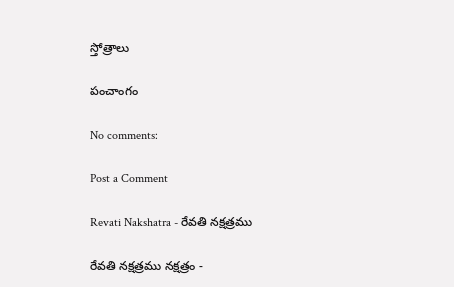స్తోత్రాలు

పంచాంగం

No comments:

Post a Comment

Revati Nakshatra - రేవతి నక్షత్రము

రేవతి నక్షత్రము నక్షత్రం -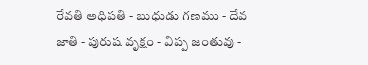రేవతి అధిపతి - బుధుడు గణము - దేవ జాతి - పురుష వృక్షం - విప్ప జంతువు -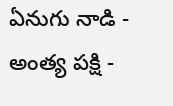ఏనుగు నాడి - అంత్య పక్షి -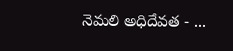నెమలి అధిదేవత - ...